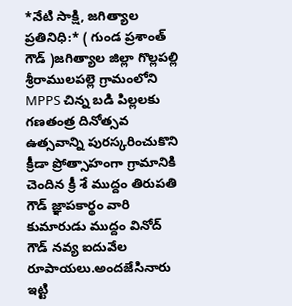*నేటి సాక్షి, జగిత్యాల ప్రతినిధి:* ( గుండ ప్రశాంత్ గౌడ్ )జగిత్యాల జిల్లా గొల్లపల్లి శ్రీరాములపల్లె గ్రామంలోని MPPS చిన్న బడి పిల్లలకు గణతంత్ర దినోత్సవ ఉత్సవాన్ని పురస్కరించుకొని క్రీడా ప్రోత్సాహంగా గ్రామానికి చెందిన క్రీ శే ముద్దం తిరుపతి గౌడ్ జ్ఞాపకార్థం వారి కుమారుడు ముద్దం వినోద్ గౌడ్ నవ్య ఐదువేల రూపాయలు.అందజేసినారు ఇట్టి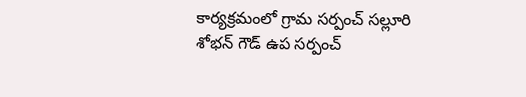కార్యక్రమంలో గ్రామ సర్పంచ్ సల్లూరి శోభన్ గౌడ్ ఉప సర్పంచ్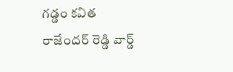గడ్డం కవిత రాజేందర్ రెడ్డి వార్డ్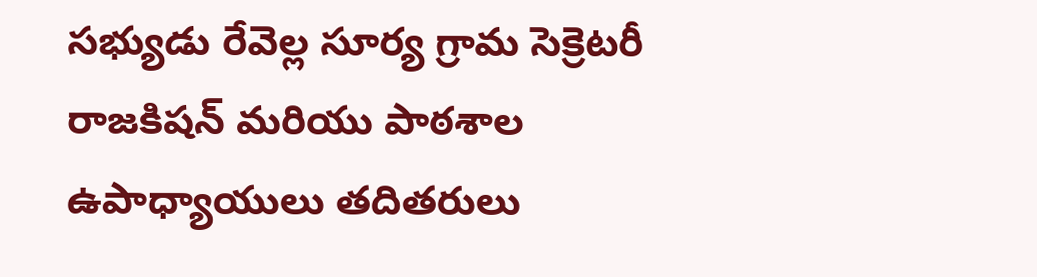సభ్యుడు రేవెల్ల సూర్య గ్రామ సెక్రెటరీ రాజకిషన్ మరియు పాఠశాల ఉపాధ్యాయులు తదితరులు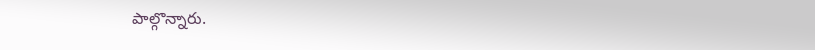పాల్గొన్నారు.